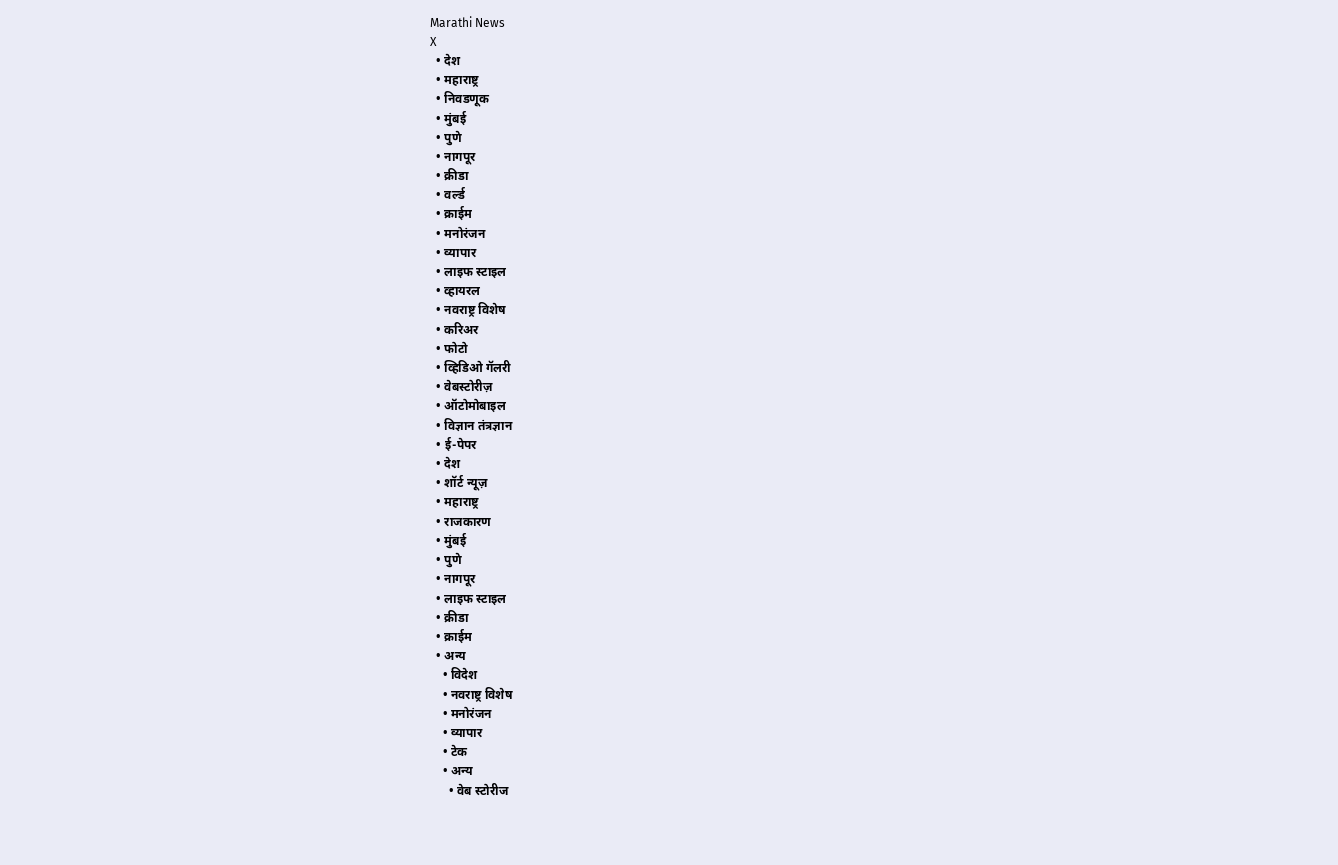Marathi News
X
  • देश
  • महाराष्ट्र
  • निवडणूक
  • मुंबई
  • पुणे
  • नागपूर
  • क्रीडा
  • वर्ल्ड
  • क्राईम
  • मनोरंजन
  • व्यापार
  • लाइफ स्टाइल
  • व्हायरल
  • नवराष्ट्र विशेष
  • करिअर
  • फोटो
  • व्हिडिओ गॅलरी
  • वेबस्टोरीज़
  • ऑटोमोबाइल
  • विज्ञान तंत्रज्ञान
  • ई-पेपर
  • देश
  • शॉर्ट न्यूज़
  • महाराष्ट्र
  • राजकारण
  • मुंबई
  • पुणे
  • नागपूर
  • लाइफ स्टाइल
  • क्रीडा
  • क्राईम
  • अन्य
    • विदेश
    • नवराष्ट्र विशेष
    • मनोरंजन
    • व्यापार
    • टेक
    • अन्य
      • वेब स्टोरीज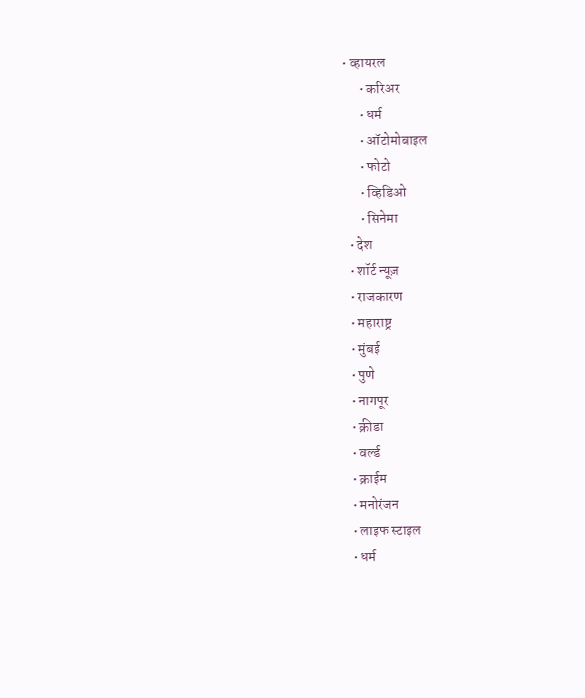• व्हायरल
      • करिअर
      • धर्म
      • ऑटोमोबाइल
      • फोटो
      • व्हिडिओ
      • सिनेमा
  • देश
  • शॉर्ट न्यूज़
  • राजकारण
  • महाराष्ट्र
  • मुंबई
  • पुणे
  • नागपूर
  • क्रीडा
  • वर्ल्ड
  • क्राईम
  • मनोरंजन
  • लाइफ स्टाइल
  • धर्म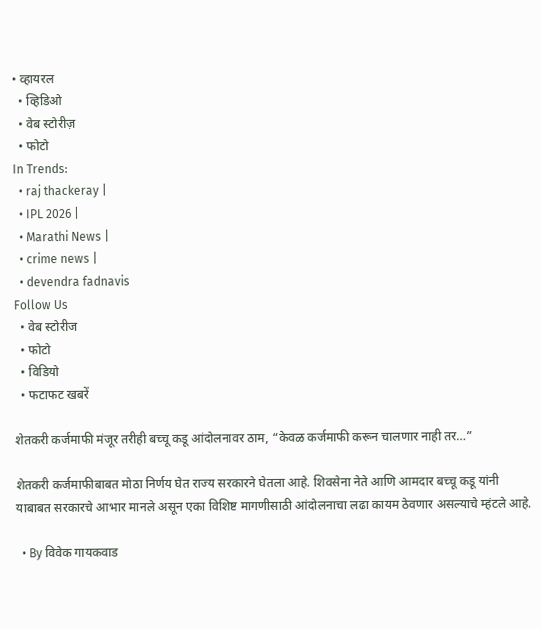• व्हायरल
  • व्हिडिओ
  • वेब स्टोरीज़
  • फोटो
In Trends:
  • raj thackeray |
  • IPL 2026 |
  • Marathi News |
  • crime news |
  • devendra fadnavis
Follow Us
  • वेब स्टोरीज
  • फोटो
  • विडियो
  • फटाफट खबरें

शेतकरी कर्जमाफी मंजूर तरीही बच्चू कडू आंदोलनावर ठाम, “केवळ कर्जमाफी करून चालणार नाही तर…”

शेतकरी कर्जमाफीबाबत मोठा निर्णय घेत राज्य सरकारने घेतला आहे. शिवसेना नेते आणि आमदार बच्चू कडू यांनी याबाबत सरकारचे आभार मानले असून एका विशिष्ट मागणीसाठी आंदोलनाचा लढा कायम ठेवणार असल्याचे म्हंटले आहे.

  • By विवेक गायकवाड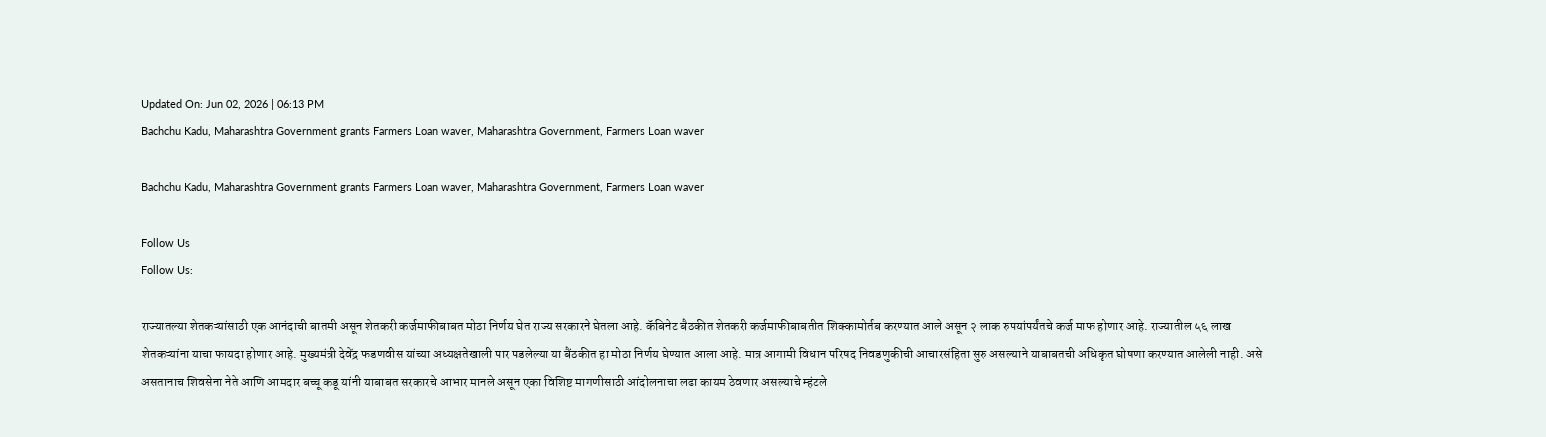Updated On: Jun 02, 2026 | 06:13 PM
Bachchu Kadu, Maharashtra Government grants Farmers Loan waver, Maharashtra Government, Farmers Loan waver

Bachchu Kadu, Maharashtra Government grants Farmers Loan waver, Maharashtra Government, Farmers Loan waver

Follow Us
Follow Us:

राज्यातल्या शेतकऱ्यांसाठी एक आनंदाची बातमी असून शेतकरी कर्जमाफीबाबत मोठा निर्णय घेत राज्य सरकारने घेतला आहे. कॅबिनेट बैठकीत शेतकरी कर्जमाफीबाबतीत शिक्कामोर्तब करण्यात आले असून २ लाक रुपयांपर्यंतचे कर्ज माफ होणार आहे. राज्यातील ५६ लाख शेतकऱ्यांना याचा फायदा होणार आहे. मुख्यमंत्री देवेंद्र फडणवीस यांच्या अध्यक्षतेखाली पार पडलेल्या या बैंठकीत हा मोठा निर्णय घेण्यात आला आहे. मात्र आगामी विधान परिषद निवडणुकीची आचारसंहिता सुरु असल्याने याबाबतची अधिकृत घोषणा करण्यात आलेली नाही. असे असतानाच शिवसेना नेते आणि आमदार बच्चू कडू यांनी याबाबत सरकारचे आभार मानले असून एका विशिष्ट मागणीसाठी आंदोलनाचा लढा कायम ठेवणार असल्याचे म्हंटले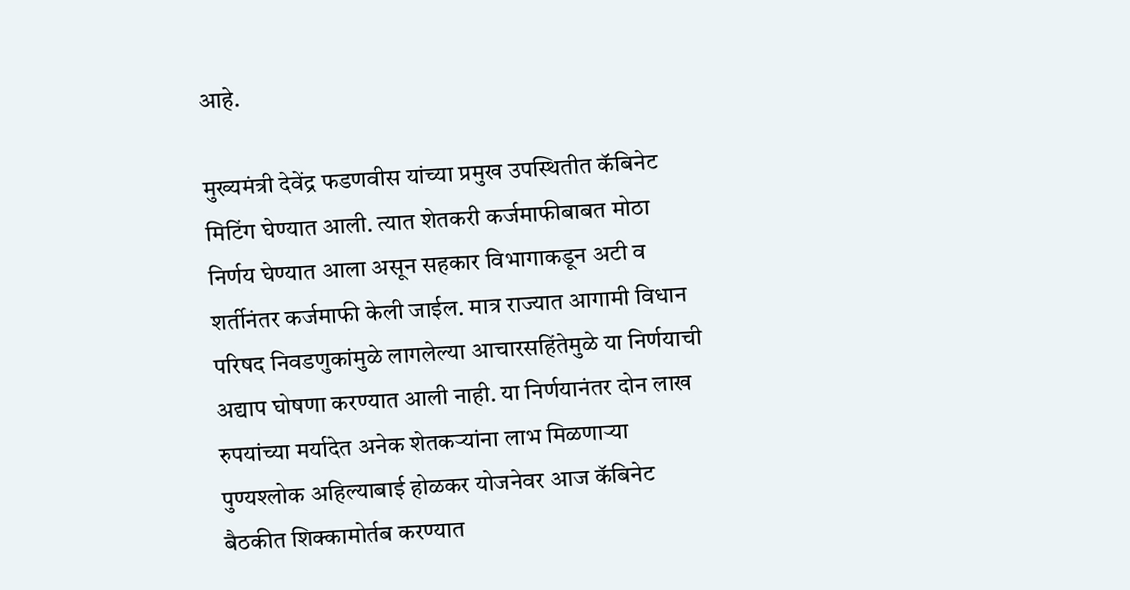आहे.

मुख्यमंत्री देवेंद्र फडणवीस यांच्या प्रमुख उपस्थितीत कॅबिनेट मिटिंग घेण्यात आली. त्यात शेतकरी कर्जमाफीबाबत मोठा निर्णय घेण्यात आला असून सहकार विभागाकडून अटी व शर्तीनंतर कर्जमाफी केली जाईल. मात्र राज्यात आगामी विधान परिषद निवडणुकांमुळे लागलेल्या आचारसहिंतेमुळे या निर्णयाची अद्याप घोषणा करण्यात आली नाही. या निर्णयानंतर दोन लाख रुपयांच्या मर्यादेत अनेक शेतकऱ्यांना लाभ मिळणाऱ्या पुण्यश्लोक अहिल्याबाई होळकर योजनेवर आज कॅबिनेट बैठकीत शिक्कामोर्तब करण्यात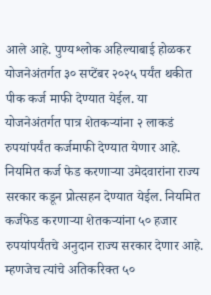आले आहे. पुण्यश्लोक अहिल्याबाई होळकर योजनेअंतर्गत ३० सप्टेंबर २०२५ पर्यंत थकीत पीक कर्ज माफी देण्यात येईल. या योजनेअंतर्गत पात्र शेतकऱ्यांना २ लाकडं रुपयांपर्यंत कर्जमाफी देण्यात येणार आहे. नियमित कर्ज फेड करणाऱ्या उमेदवारांना राज्य सरकार कडून प्रोत्सहन देण्यात येईल. नियमित कर्जफेड करणाऱ्या शेतकऱ्यांना ५० हजार रुपयांपर्यंतचे अनुदान राज्य सरकार देणार आहे. म्हणजेच त्यांचे अतिकरिक्त ५०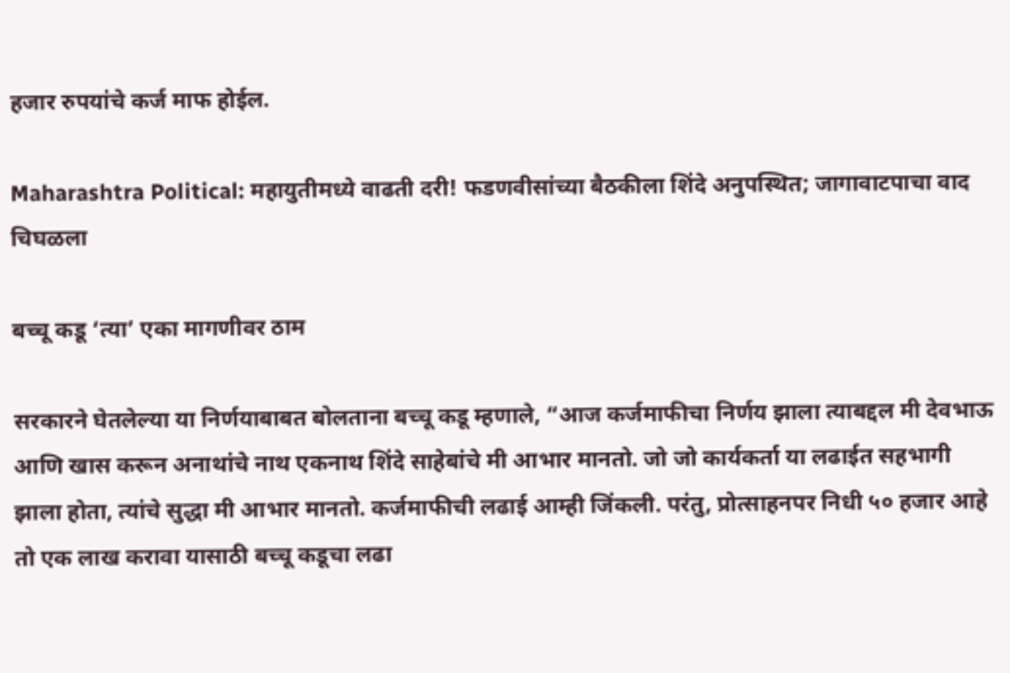हजार रुपयांचे कर्ज माफ होईल.

Maharashtra Political: महायुतीमध्ये वाढती दरी! फडणवीसांच्या बैठकीला शिंदे अनुपस्थित; जागावाटपाचा वाद चिघळला

बच्चू कडू ‘त्या’ एका मागणीवर ठाम

सरकारने घेतलेल्या या निर्णयाबाबत बोलताना बच्चू कडू म्हणाले, “आज कर्जमाफीचा निर्णय झाला त्याबद्दल मी देवभाऊ आणि खास करून अनाथांचे नाथ एकनाथ शिंदे साहेबांचे मी आभार मानतो. जो जो कार्यकर्ता या लढाईत सहभागी झाला होता, त्यांचे सुद्धा मी आभार मानतो. कर्जमाफीची लढाई आम्ही जिंकली. परंतु, प्रोत्साहनपर निधी ५० हजार आहे तो एक लाख करावा यासाठी बच्चू कडूचा लढा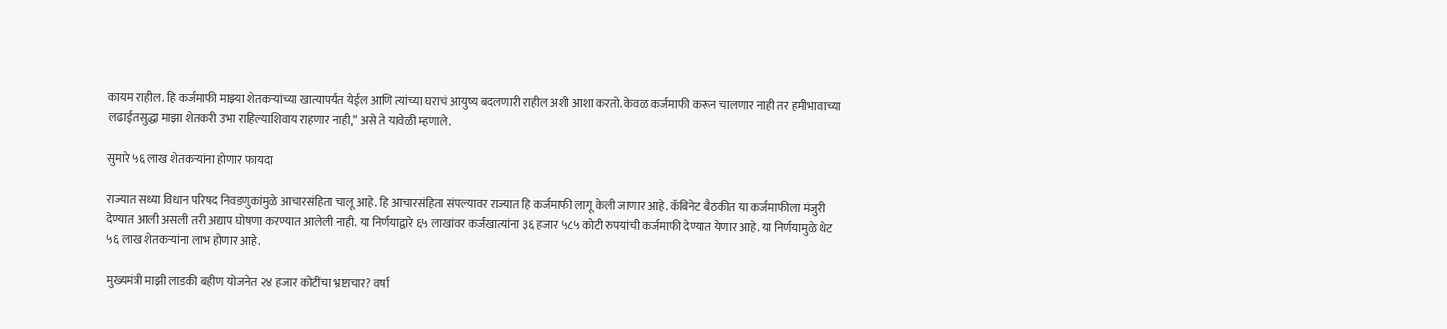कायम राहील. हि कर्जमाफी माझ्या शेतकऱ्यांच्या खात्यापर्यंत येईल आणि त्यांच्या घराचं आयुष्य बदलणारी राहील अशी आशा करतो. केवळ कर्जमाफी करून चालणार नाही तर हमीभावाच्या लढाईतसुद्धा माझा शेतकरी उभा राहिल्याशिवाय राहणार नाही,” असे ते यावेळी म्हणाले.

सुमारे ५६ लाख शेतकऱ्यांना होणार फायदा

राज्यात सध्या विधान परिषद निवडणुकांमुळे आचारसंहिता चालू आहे. हि आचारसंहिता संपल्यावर राज्यात हि कर्जमाफी लागू केली जाणार आहे. कॅबिनेट बैठकीत या कर्जमाफीला मंजुरी देण्यात आली असली तरी अद्याप घोषणा करण्यात आलेली नाही. या निर्णयाद्वारे ६५ लाखांवर कर्जखात्यांना ३६ हजार ५८५ कोटी रुपयांची कर्जमाफी देण्यात येणार आहे. या निर्णयामुळे थेट ५६ लाख शेतकऱ्यांना लाभ होणार आहे.

मुख्यमंत्री माझी लाडकी बहीण योजनेत २४ हजार कोटींचा भ्रष्टाचार? वर्षा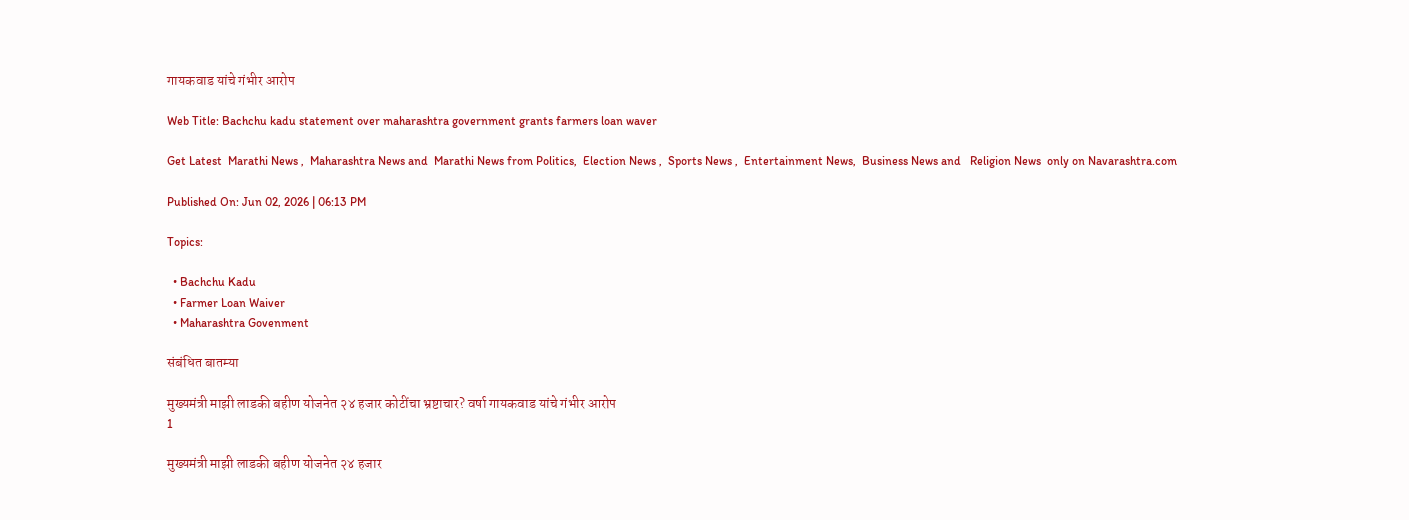गायकवाड यांचे गंभीर आरोप

Web Title: Bachchu kadu statement over maharashtra government grants farmers loan waver

Get Latest  Marathi News ,  Maharashtra News and  Marathi News from Politics,  Election News ,  Sports News ,  Entertainment News,  Business News and   Religion News  only on Navarashtra.com

Published On: Jun 02, 2026 | 06:13 PM

Topics:

  • Bachchu Kadu
  • Farmer Loan Waiver
  • Maharashtra Govenment

संबंधित बातम्या

मुख्यमंत्री माझी लाडकी बहीण योजनेत २४ हजार कोटींचा भ्रष्टाचार? वर्षा गायकवाड यांचे गंभीर आरोप
1

मुख्यमंत्री माझी लाडकी बहीण योजनेत २४ हजार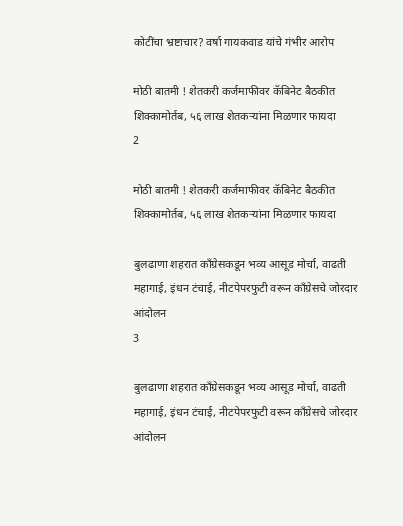कोटींचा भ्रष्टाचार? वर्षा गायकवाड यांचे गंभीर आरोप

मोठी बातमी ! शेतकरी कर्जमाफीवर कॅबिनेट बैठकीत शिक्कामोर्तब, ५६ लाख शेतकऱ्यांना मिळणार फायदा
2

मोठी बातमी ! शेतकरी कर्जमाफीवर कॅबिनेट बैठकीत शिक्कामोर्तब, ५६ लाख शेतकऱ्यांना मिळणार फायदा

बुलढाणा शहरात काँग्रेसकडून भव्य आसूड मोर्चा, वाढती महागाई, इंधन टंचाई, नीटपेपरफुटी वरून काँग्रेसचे जोरदार आंदोलन
3

बुलढाणा शहरात काँग्रेसकडून भव्य आसूड मोर्चा, वाढती महागाई, इंधन टंचाई, नीटपेपरफुटी वरून काँग्रेसचे जोरदार आंदोलन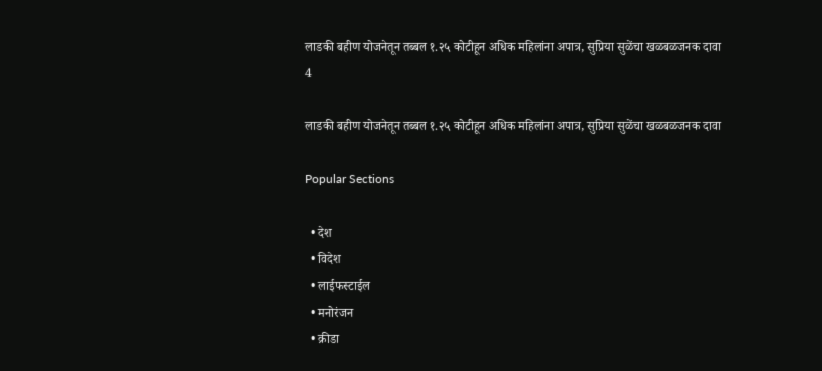लाडकी बहीण योजनेतून तब्बल १.२५ कोटीहून अधिक महिलांना अपात्र, सुप्रिया सुळेंचा खळबळजनक दावा
4

लाडकी बहीण योजनेतून तब्बल १.२५ कोटीहून अधिक महिलांना अपात्र, सुप्रिया सुळेंचा खळबळजनक दावा

Popular Sections

  • देश
  • विदेश
  • लाईफस्टाईल
  • मनोरंजन
  • क्रीडा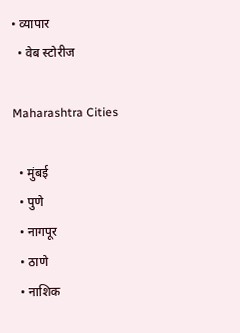• व्यापार
  • वेब स्टोरीज

Maharashtra Cities

  • मुंबई
  • पुणे
  • नागपूर
  • ठाणे
  • नाशिक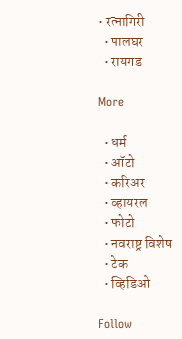• रत्नागिरी
  • पालघर
  • रायगड

More

  • धर्म
  • ऑटो
  • करिअर
  • व्हायरल
  • फोटो
  • नवराष्ट्र विशेष
  • टेक
  • व्हिडिओ

Follow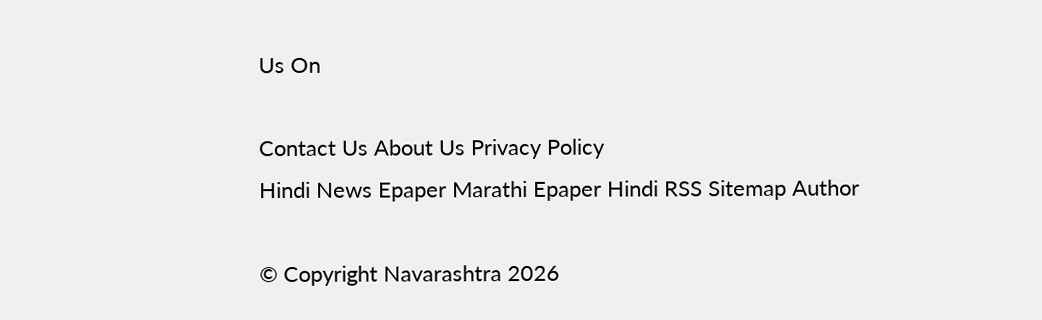Us On

Contact Us About Us Privacy Policy
Hindi News Epaper Marathi Epaper Hindi RSS Sitemap Author

© Copyright Navarashtra 2026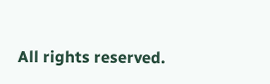All rights reserved.